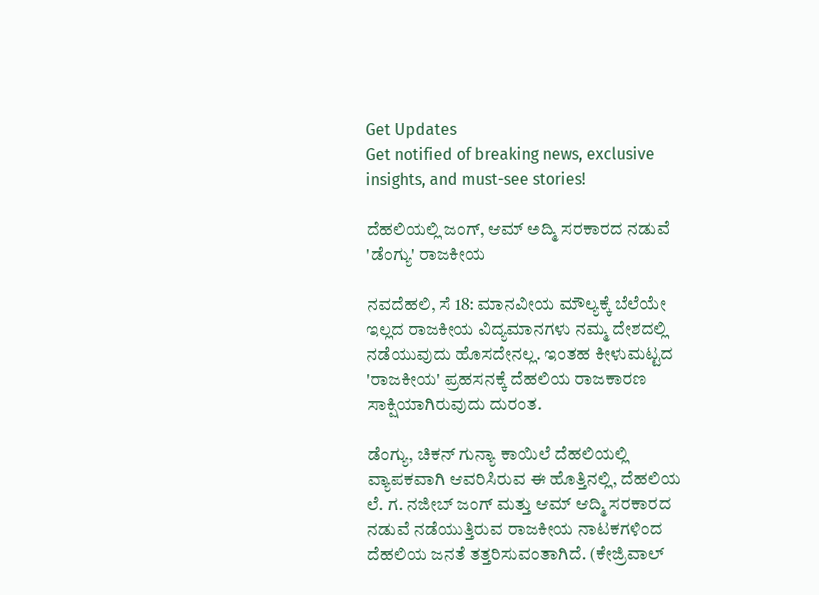Get Updates
Get notified of breaking news, exclusive insights, and must-see stories!

ದೆಹಲಿಯಲ್ಲಿ ಜಂಗ್, ಆಮ್ ಅದ್ಮಿ ಸರಕಾರದ ನಡುವೆ 'ಡೆಂಗ್ಯು' ರಾಜಕೀಯ

ನವದೆಹಲಿ, ಸೆ 18: ಮಾನವೀಯ ಮೌಲ್ಯಕ್ಕೆ ಬೆಲೆಯೇ ಇಲ್ಲದ ರಾಜಕೀಯ ವಿದ್ಯಮಾನಗಳು ನಮ್ಮ ದೇಶದಲ್ಲಿ ನಡೆಯುವುದು ಹೊಸದೇನಲ್ಲ. ಇಂತಹ ಕೀಳುಮಟ್ಟದ 'ರಾಜಕೀಯ' ಪ್ರಹಸನಕ್ಕೆ ದೆಹಲಿಯ ರಾಜಕಾರಣ ಸಾಕ್ಷಿಯಾಗಿರುವುದು ದುರಂತ.

ಡೆಂಗ್ಯು, ಚಿಕನ್ ಗುನ್ಯಾ ಕಾಯಿಲೆ ದೆಹಲಿಯಲ್ಲಿ ವ್ಯಾಪಕವಾಗಿ ಆವರಿಸಿರುವ ಈ ಹೊತ್ತಿನಲ್ಲಿ, ದೆಹಲಿಯ ಲೆ. ಗ. ನಜೀಬ್ ಜಂಗ್ ಮತ್ತು ಆಮ್ ಆದ್ಮಿ ಸರಕಾರದ ನಡುವೆ ನಡೆಯುತ್ತಿರುವ ರಾಜಕೀಯ ನಾಟಕಗಳಿಂದ ದೆಹಲಿಯ ಜನತೆ ತತ್ತರಿಸುವಂತಾಗಿದೆ. (ಕೇಜ್ರಿವಾಲ್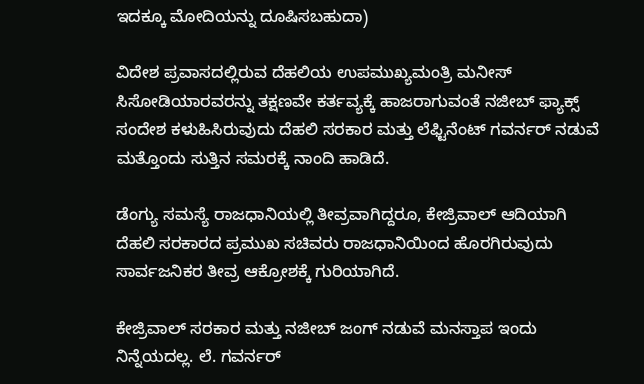ಇದಕ್ಕೂ ಮೋದಿಯನ್ನು ದೂಷಿಸಬಹುದಾ)

ವಿದೇಶ ಪ್ರವಾಸದಲ್ಲಿರುವ ದೆಹಲಿಯ ಉಪಮುಖ್ಯಮಂತ್ರಿ ಮನೀಸ್ ಸಿಸೋಡಿಯಾರವರನ್ನು ತಕ್ಷಣವೇ ಕರ್ತವ್ಯಕ್ಕೆ ಹಾಜರಾಗುವಂತೆ ನಜೀಬ್ ಫ್ಯಾಕ್ಸ್ ಸಂದೇಶ ಕಳುಹಿಸಿರುವುದು ದೆಹಲಿ ಸರಕಾರ ಮತ್ತು ಲೆಫ್ಟಿನೆಂಟ್ ಗವರ್ನರ್ ನಡುವೆ ಮತ್ತೊಂದು ಸುತ್ತಿನ ಸಮರಕ್ಕೆ ನಾಂದಿ ಹಾಡಿದೆ.

ಡೆಂಗ್ಯು ಸಮಸ್ಯೆ ರಾಜಧಾನಿಯಲ್ಲಿ ತೀವ್ರವಾಗಿದ್ದರೂ, ಕೇಜ್ರಿವಾಲ್ ಆದಿಯಾಗಿ ದೆಹಲಿ ಸರಕಾರದ ಪ್ರಮುಖ ಸಚಿವರು ರಾಜಧಾನಿಯಿಂದ ಹೊರಗಿರುವುದು ಸಾರ್ವಜನಿಕರ ತೀವ್ರ ಆಕ್ರೋಶಕ್ಕೆ ಗುರಿಯಾಗಿದೆ.

ಕೇಜ್ರಿವಾಲ್ ಸರಕಾರ ಮತ್ತು ನಜೀಬ್ ಜಂಗ್ ನಡುವೆ ಮನಸ್ತಾಪ ಇಂದು ನಿನ್ನೆಯದಲ್ಲ. ಲೆ. ಗವರ್ನರ್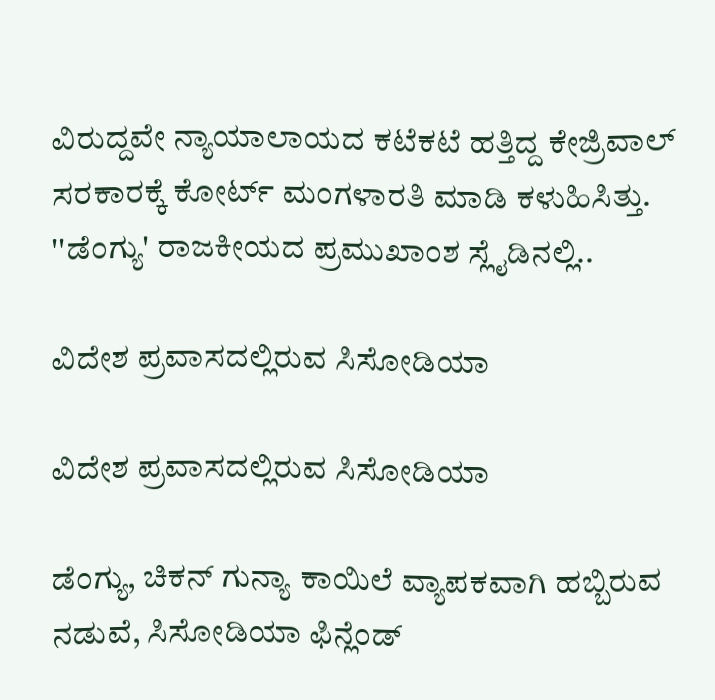ವಿರುದ್ದವೇ ನ್ಯಾಯಾಲಾಯದ ಕಟೆಕಟೆ ಹತ್ತಿದ್ದ ಕೇಜ್ರಿವಾಲ್ ಸರಕಾರಕ್ಕೆ ಕೋರ್ಟ್ ಮಂಗಳಾರತಿ ಮಾಡಿ ಕಳುಹಿಸಿತ್ತು. ''ಡೆಂಗ್ಯು' ರಾಜಕೀಯದ ಪ್ರಮುಖಾಂಶ ಸ್ಲೈಡಿನಲ್ಲಿ..

ವಿದೇಶ ಪ್ರವಾಸದಲ್ಲಿರುವ ಸಿಸೋಡಿಯಾ

ವಿದೇಶ ಪ್ರವಾಸದಲ್ಲಿರುವ ಸಿಸೋಡಿಯಾ

ಡೆಂಗ್ಯು, ಚಿಕನ್ ಗುನ್ಯಾ ಕಾಯಿಲೆ ವ್ಯಾಪಕವಾಗಿ ಹಬ್ಬಿರುವ ನಡುವೆ, ಸಿಸೋಡಿಯಾ ಫಿನ್ಲೆಂಡ್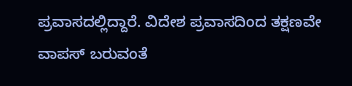ಪ್ರವಾಸದಲ್ಲಿದ್ದಾರೆ. ವಿದೇಶ ಪ್ರವಾಸದಿಂದ ತಕ್ಷಣವೇ ವಾಪಸ್ ಬರುವಂತೆ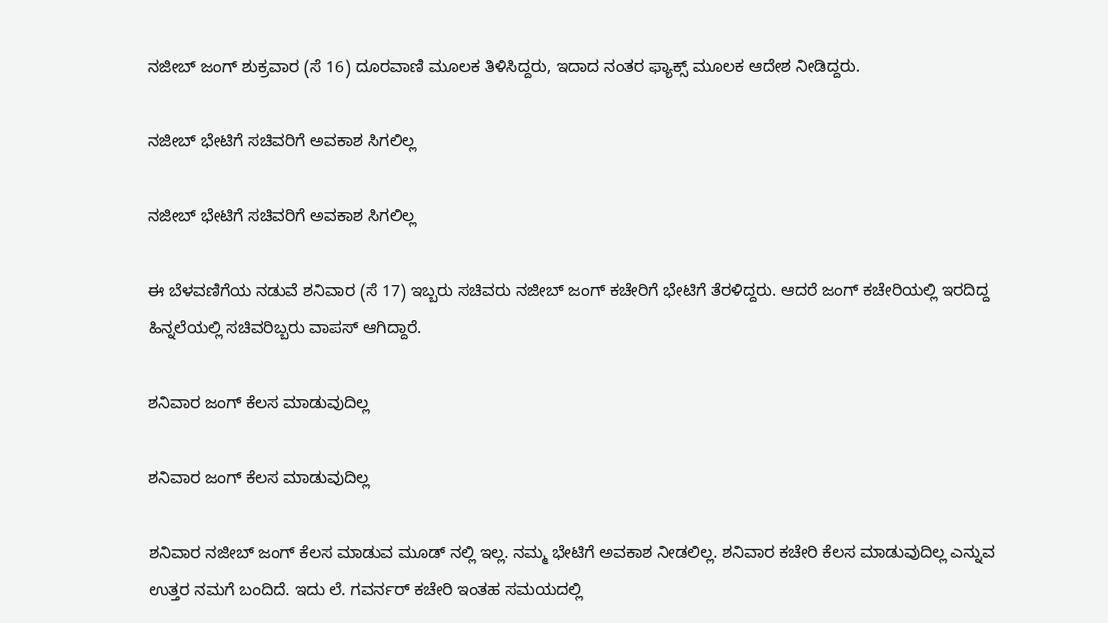ನಜೀಬ್ ಜಂಗ್ ಶುಕ್ರವಾರ (ಸೆ 16) ದೂರವಾಣಿ ಮೂಲಕ ತಿಳಿಸಿದ್ದರು, ಇದಾದ ನಂತರ ಫ್ಯಾಕ್ಸ್ ಮೂಲಕ ಆದೇಶ ನೀಡಿದ್ದರು.

ನಜೀಬ್ ಭೇಟಿಗೆ ಸಚಿವರಿಗೆ ಅವಕಾಶ ಸಿಗಲಿಲ್ಲ

ನಜೀಬ್ ಭೇಟಿಗೆ ಸಚಿವರಿಗೆ ಅವಕಾಶ ಸಿಗಲಿಲ್ಲ

ಈ ಬೆಳವಣಿಗೆಯ ನಡುವೆ ಶನಿವಾರ (ಸೆ 17) ಇಬ್ಬರು ಸಚಿವರು ನಜೀಬ್ ಜಂಗ್ ಕಚೇರಿಗೆ ಭೇಟಿಗೆ ತೆರಳಿದ್ದರು. ಆದರೆ ಜಂಗ್ ಕಚೇರಿಯಲ್ಲಿ ಇರದಿದ್ದ ಹಿನ್ನಲೆಯಲ್ಲಿ ಸಚಿವರಿಬ್ಬರು ವಾಪಸ್ ಆಗಿದ್ದಾರೆ.

ಶನಿವಾರ ಜಂಗ್ ಕೆಲಸ ಮಾಡುವುದಿಲ್ಲ

ಶನಿವಾರ ಜಂಗ್ ಕೆಲಸ ಮಾಡುವುದಿಲ್ಲ

ಶನಿವಾರ ನಜೀಬ್ ಜಂಗ್ ಕೆಲಸ ಮಾಡುವ ಮೂಡ್ ನಲ್ಲಿ ಇಲ್ಲ. ನಮ್ಮ ಭೇಟಿಗೆ ಅವಕಾಶ ನೀಡಲಿಲ್ಲ. ಶನಿವಾರ ಕಚೇರಿ ಕೆಲಸ ಮಾಡುವುದಿಲ್ಲ ಎನ್ನುವ ಉತ್ತರ ನಮಗೆ ಬಂದಿದೆ. ಇದು ಲೆ. ಗವರ್ನರ್ ಕಚೇರಿ ಇಂತಹ ಸಮಯದಲ್ಲಿ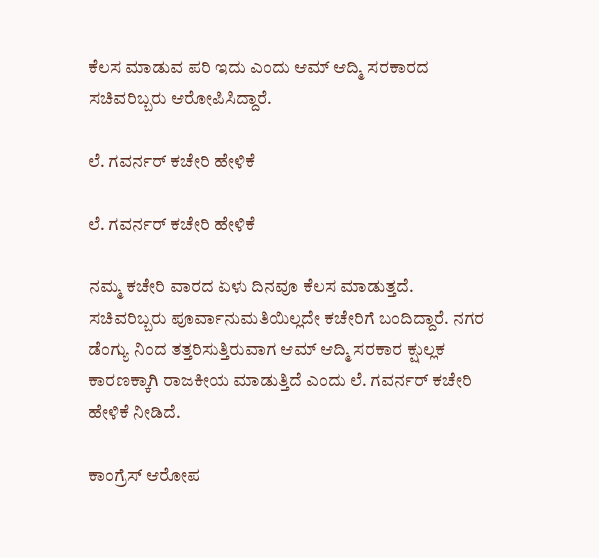ಕೆಲಸ ಮಾಡುವ ಪರಿ ಇದು ಎಂದು ಆಮ್ ಆದ್ಮಿ ಸರಕಾರದ ಸಚಿವರಿಬ್ಬರು ಆರೋಪಿಸಿದ್ದಾರೆ.

ಲೆ. ಗವರ್ನರ್ ಕಚೇರಿ ಹೇಳಿಕೆ

ಲೆ. ಗವರ್ನರ್ ಕಚೇರಿ ಹೇಳಿಕೆ

ನಮ್ಮ ಕಚೇರಿ ವಾರದ ಏಳು ದಿನವೂ ಕೆಲಸ ಮಾಡುತ್ತದೆ. ಸಚಿವರಿಬ್ಬರು ಪೂರ್ವಾನುಮತಿಯಿಲ್ಲದೇ ಕಚೇರಿಗೆ ಬಂದಿದ್ದಾರೆ. ನಗರ ಡೆಂಗ್ಯು ನಿಂದ ತತ್ತರಿಸುತ್ತಿರುವಾಗ ಆಮ್ ಆದ್ಮಿ ಸರಕಾರ ಕ್ಷುಲ್ಲಕ ಕಾರಣಕ್ಕಾಗಿ ರಾಜಕೀಯ ಮಾಡುತ್ತಿದೆ ಎಂದು ಲೆ. ಗವರ್ನರ್ ಕಚೇರಿ ಹೇಳಿಕೆ ನೀಡಿದೆ.

ಕಾಂಗ್ರೆಸ್ ಆರೋಪ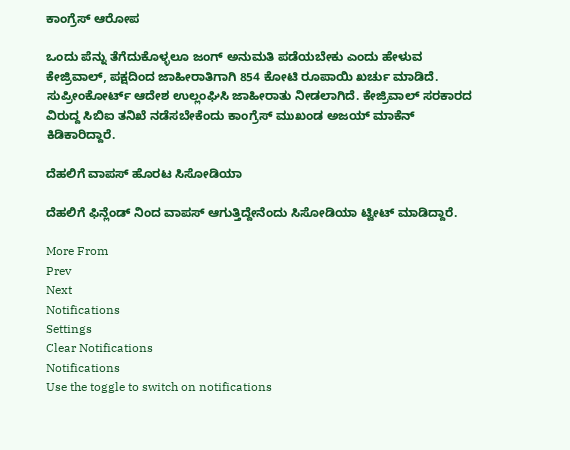ಕಾಂಗ್ರೆಸ್ ಆರೋಪ

ಒಂದು ಪೆನ್ನು ತೆಗೆದುಕೊಳ್ಳಲೂ ಜಂಗ್ ಅನುಮತಿ ಪಡೆಯಬೇಕು ಎಂದು ಹೇಳುವ ಕೇಜ್ರಿವಾಲ್, ಪಕ್ಷದಿಂದ ಜಾಹೀರಾತಿಗಾಗಿ 854 ಕೋಟಿ ರೂಪಾಯಿ ಖರ್ಚು ಮಾಡಿದೆ. ಸುಪ್ರೀಂಕೋರ್ಟ್ ಆದೇಶ ಉಲ್ಲಂಘಿಸಿ ಜಾಹೀರಾತು ನೀಡಲಾಗಿದೆ. ಕೇಜ್ರಿವಾಲ್ ಸರಕಾರದ ವಿರುದ್ದ ಸಿಬಿಐ ತನಿಖೆ ನಡೆಸಬೇಕೆಂದು ಕಾಂಗ್ರೆಸ್ ಮುಖಂಡ ಅಜಯ್ ಮಾಕೆನ್ ಕಿಡಿಕಾರಿದ್ದಾರೆ.

ದೆಹಲಿಗೆ ವಾಪಸ್ ಹೊರಟ ಸಿಸೋಡಿಯಾ

ದೆಹಲಿಗೆ ಫಿನ್ಲೆಂಡ್ ನಿಂದ ವಾಪಸ್ ಆಗುತ್ತಿದ್ದೇನೆಂದು ಸಿಸೋಡಿಯಾ ಟ್ವೀಟ್ ಮಾಡಿದ್ದಾರೆ.

More From
Prev
Next
Notifications
Settings
Clear Notifications
Notifications
Use the toggle to switch on notifications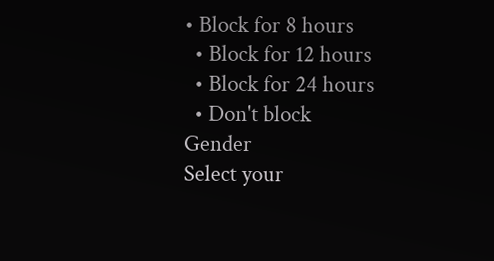• Block for 8 hours
  • Block for 12 hours
  • Block for 24 hours
  • Don't block
Gender
Select your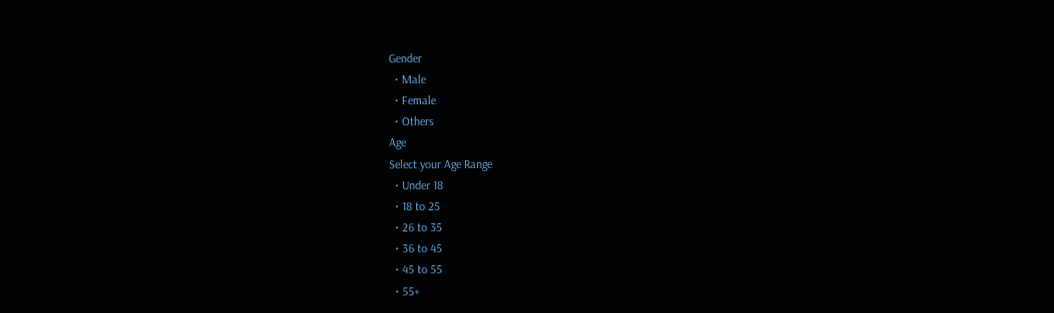Gender
  • Male
  • Female
  • Others
Age
Select your Age Range
  • Under 18
  • 18 to 25
  • 26 to 35
  • 36 to 45
  • 45 to 55
  • 55+